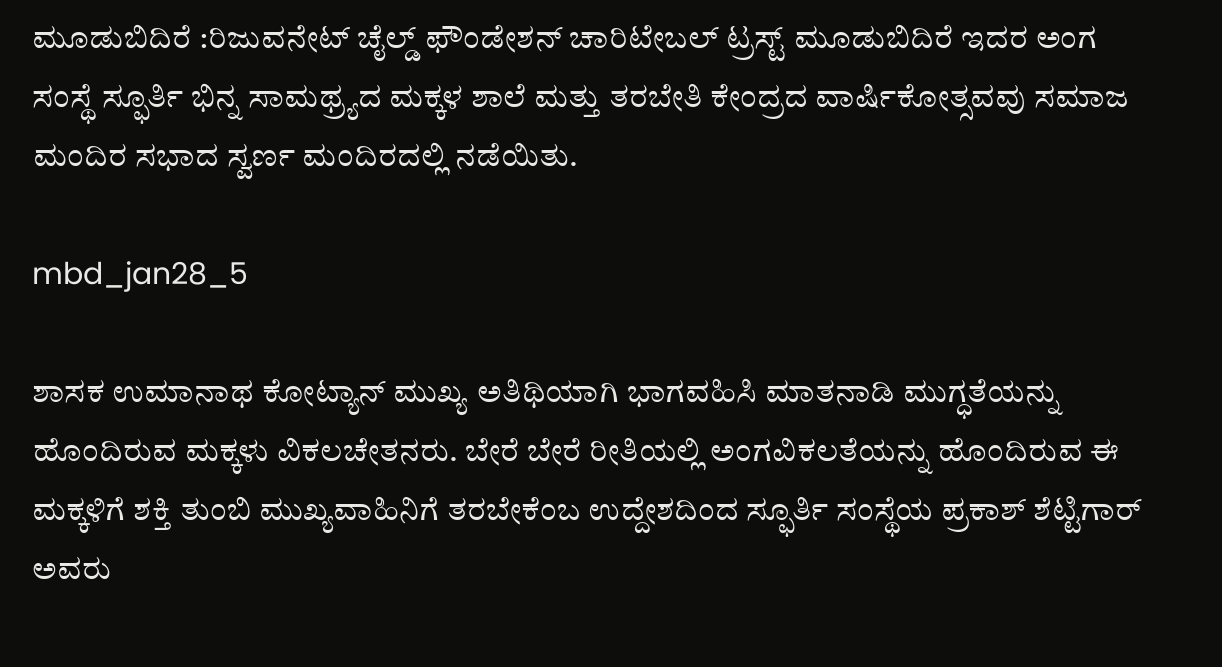ಮೂಡುಬಿದಿರೆ :ರಿಜುವನೇಟ್ ಚೈಲ್ಡ್ ಫೌಂಡೇಶನ್ ಚಾರಿಟೇಬಲ್ ಟ್ರಸ್ಟ್ ಮೂಡುಬಿದಿರೆ ಇದರ ಅಂಗ ಸಂಸ್ಥೆ ಸ್ಫೂರ್ತಿ ಭಿನ್ನ ಸಾಮಥ್ರ್ಯದ ಮಕ್ಕಳ ಶಾಲೆ ಮತ್ತು ತರಬೇತಿ ಕೇಂದ್ರದ ವಾರ್ಷಿಕೋತ್ಸವವು ಸಮಾಜ ಮಂದಿರ ಸಭಾದ ಸ್ವರ್ಣ ಮಂದಿರದಲ್ಲಿ ನಡೆಯಿತು.

mbd_jan28_5

ಶಾಸಕ ಉಮಾನಾಥ ಕೋಟ್ಯಾನ್ ಮುಖ್ಯ ಅತಿಥಿಯಾಗಿ ಭಾಗವಹಿಸಿ ಮಾತನಾಡಿ ಮುಗ್ಧತೆಯನ್ನು ಹೊಂದಿರುವ ಮಕ್ಕಳು ವಿಕಲಚೇತನರು. ಬೇರೆ ಬೇರೆ ರೀತಿಯಲ್ಲಿ ಅಂಗವಿಕಲತೆಯನ್ನು ಹೊಂದಿರುವ ಈ ಮಕ್ಕಳಿಗೆ ಶಕ್ತಿ ತುಂಬಿ ಮುಖ್ಯವಾಹಿನಿಗೆ ತರಬೇಕೆಂಬ ಉದ್ದೇಶದಿಂದ ಸ್ಫೂರ್ತಿ ಸಂಸ್ಥೆಯ ಪ್ರಕಾಶ್ ಶೆಟ್ಟಿಗಾರ್ ಅವರು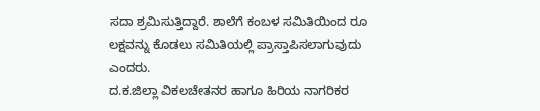ಸದಾ ಶ್ರಮಿಸುತ್ತಿದ್ದಾರೆ. ಶಾಲೆಗೆ ಕಂಬಳ ಸಮಿತಿಯಿಂದ ರೂ ಲಕ್ಷವನ್ನು ಕೊಡಲು ಸಮಿತಿಯಲ್ಲಿ ಪ್ರಾಸ್ತಾಪಿಸಲಾಗುವುದು ಎಂದರು.
ದ.ಕ.ಜಿಲ್ಲಾ ವಿಕಲಚೇತನರ ಹಾಗೂ ಹಿರಿಯ ನಾಗರಿಕರ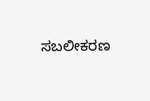ಸಬಲೀಕರಣ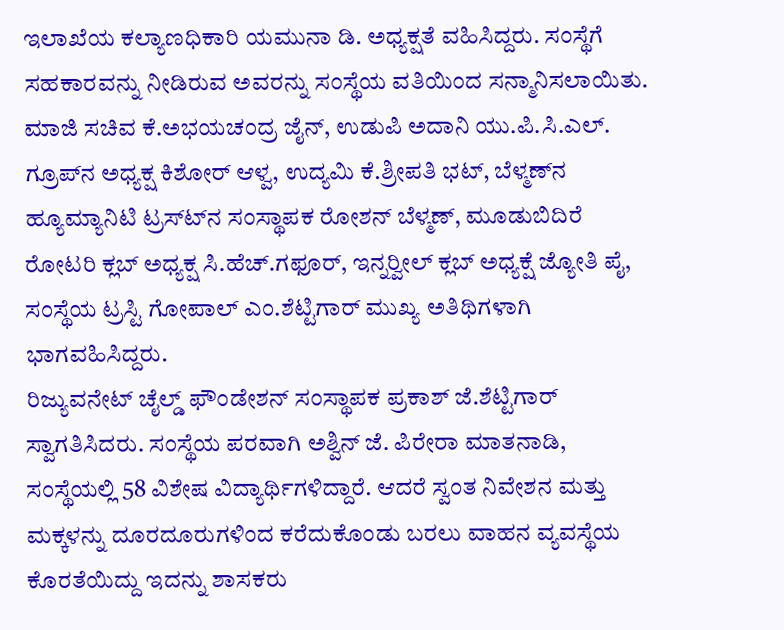ಇಲಾಖೆಯ ಕಲ್ಯಾಣಧಿಕಾರಿ ಯಮುನಾ ಡಿ. ಅಧ್ಯಕ್ಷತೆ ವಹಿಸಿದ್ದರು. ಸಂಸ್ಥೆಗೆ ಸಹಕಾರವನ್ನು ನೀಡಿರುವ ಅವರನ್ನು ಸಂಸ್ಥೆಯ ವತಿಯಿಂದ ಸನ್ಮಾನಿಸಲಾಯಿತು.
ಮಾಜಿ ಸಚಿವ ಕೆ.ಅಭಯಚಂದ್ರ ಜೈನ್, ಉಡುಪಿ ಅದಾನಿ ಯು.ಪಿ.ಸಿ.ಎಲ್. ಗ್ರೂಪ್‍ನ ಅಧ್ಯಕ್ಷ ಕಿಶೋರ್ ಆಳ್ವ, ಉದ್ಯಮಿ ಕೆ.ಶ್ರೀಪತಿ ಭಟ್, ಬೆಳ್ಮಣ್‍ನ ಹ್ಯೂಮ್ಯಾನಿಟಿ ಟ್ರಸ್ಟ್‍ನ ಸಂಸ್ಥಾಪಕ ರೋಶನ್ ಬೆಳ್ಮಣ್, ಮೂಡುಬಿದಿರೆ ರೋಟರಿ ಕ್ಲಬ್ ಅಧ್ಯಕ್ಷ ಸಿ.ಹೆಚ್.ಗಫೂರ್, ಇನ್ನರ್‍ವೀಲ್ ಕ್ಲಬ್ ಅಧ್ಯಕ್ಷೆ ಜ್ಯೋತಿ ಪೈ, ಸಂಸ್ಥೆಯ ಟ್ರಸ್ಟಿ ಗೋಪಾಲ್ ಎಂ.ಶೆಟ್ಟಿಗಾರ್ ಮುಖ್ಯ ಅತಿಥಿಗಳಾಗಿ ಭಾಗವಹಿಸಿದ್ದರು.
ರಿಜ್ಯುವನೇಟ್ ಚೈಲ್ಡ್ ಫೌಂಡೇಶನ್ ಸಂಸ್ಥಾಪಕ ಪ್ರಕಾಶ್ ಜೆ.ಶೆಟ್ಟಿಗಾರ್ ಸ್ವಾಗತಿಸಿದರು. ಸಂಸ್ಥೆಯ ಪರವಾಗಿ ಅಶ್ವಿನ್ ಜೆ. ಪಿರೇರಾ ಮಾತನಾಡಿ, ಸಂಸ್ಥೆಯಲ್ಲಿ 58 ವಿಶೇಷ ವಿದ್ಯಾರ್ಥಿಗಳಿದ್ದಾರೆ. ಆದರೆ ಸ್ವಂತ ನಿವೇಶನ ಮತ್ತು ಮಕ್ಕಳನ್ನು ದೂರದೂರುಗಳಿಂದ ಕರೆದುಕೊಂಡು ಬರಲು ವಾಹನ ವ್ಯವಸ್ಥೆಯ ಕೊರತೆಯಿದ್ದು ಇದನ್ನು ಶಾಸಕರು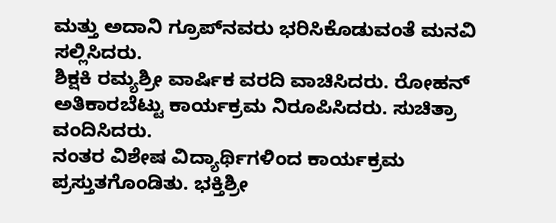ಮತ್ತು ಅದಾನಿ ಗ್ರೂಪ್‍ನವರು ಭರಿಸಿಕೊಡುವಂತೆ ಮನವಿ ಸಲ್ಲಿಸಿದರು.
ಶಿಕ್ಷಕಿ ರಮ್ಯಶ್ರೀ ವಾರ್ಷಿಕ ವರದಿ ವಾಚಿಸಿದರು. ರೋಹನ್ ಅತಿಕಾರಬೆಟ್ಟು ಕಾರ್ಯಕ್ರಮ ನಿರೂಪಿಸಿದರು. ಸುಚಿತ್ರಾ ವಂದಿಸಿದರು.
ನಂತರ ವಿಶೇಷ ವಿದ್ಯಾರ್ಥಿಗಳಿಂದ ಕಾರ್ಯಕ್ರಮ ಪ್ರಸ್ತುತಗೊಂಡಿತು. ಭಕ್ತಿಶ್ರೀ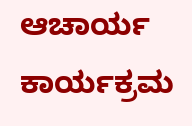ಆಚಾರ್ಯ ಕಾರ್ಯಕ್ರಮ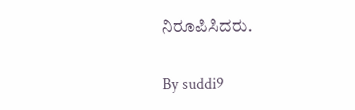ನಿರೂಪಿಸಿದರು.

By suddi9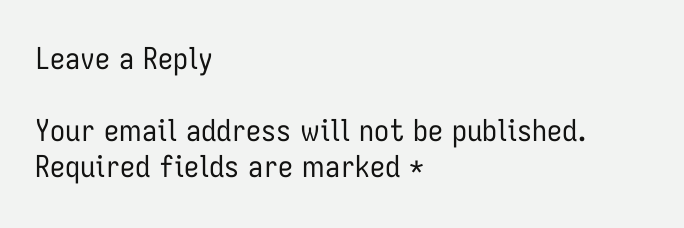Leave a Reply

Your email address will not be published. Required fields are marked *